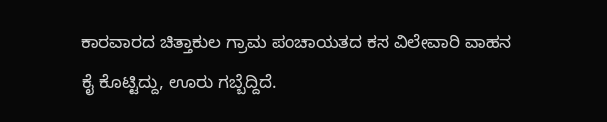ಕಾರವಾರದ ಚಿತ್ತಾಕುಲ ಗ್ರಾಮ ಪಂಚಾಯತದ ಕಸ ವಿಲೇವಾರಿ ವಾಹನ ಕೈ ಕೊಟ್ಟಿದ್ದು, ಊರು ಗಬ್ಬೆದ್ದಿದೆ.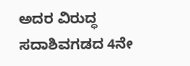ಅದರ ವಿರುದ್ಧ ಸದಾಶಿವಗಡದ 4ನೇ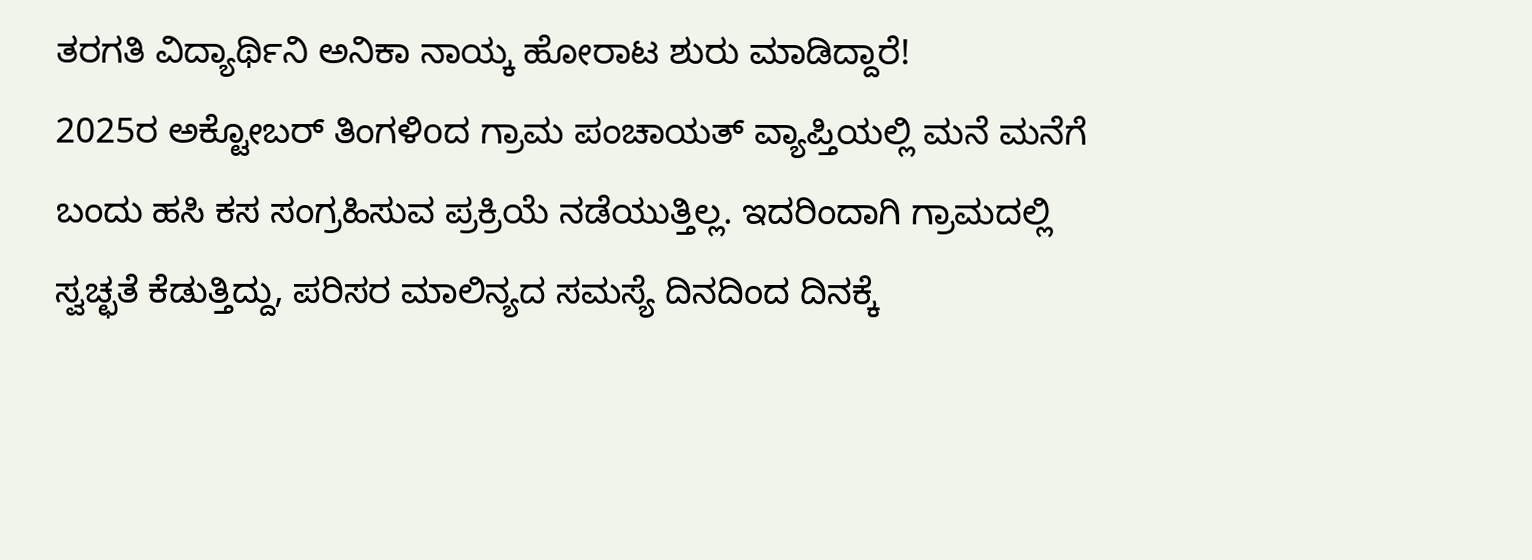ತರಗತಿ ವಿದ್ಯಾರ್ಥಿನಿ ಅನಿಕಾ ನಾಯ್ಕ ಹೋರಾಟ ಶುರು ಮಾಡಿದ್ದಾರೆ!
2025ರ ಅಕ್ಟೋಬರ್ ತಿಂಗಳಿoದ ಗ್ರಾಮ ಪಂಚಾಯತ್ ವ್ಯಾಪ್ತಿಯಲ್ಲಿ ಮನೆ ಮನೆಗೆ ಬಂದು ಹಸಿ ಕಸ ಸಂಗ್ರಹಿಸುವ ಪ್ರಕ್ರಿಯೆ ನಡೆಯುತ್ತಿಲ್ಲ. ಇದರಿಂದಾಗಿ ಗ್ರಾಮದಲ್ಲಿ ಸ್ವಚ್ಛತೆ ಕೆಡುತ್ತಿದ್ದು, ಪರಿಸರ ಮಾಲಿನ್ಯದ ಸಮಸ್ಯೆ ದಿನದಿಂದ ದಿನಕ್ಕೆ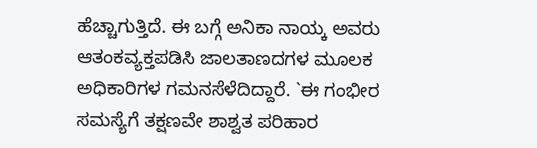ಹೆಚ್ಚಾಗುತ್ತಿದೆ. ಈ ಬಗ್ಗೆ ಅನಿಕಾ ನಾಯ್ಕ ಅವರು ಆತಂಕವ್ಯಕ್ತಪಡಿಸಿ ಜಾಲತಾಣದಗಳ ಮೂಲಕ ಅಧಿಕಾರಿಗಳ ಗಮನಸೆಳೆದಿದ್ದಾರೆ. `ಈ ಗಂಭೀರ ಸಮಸ್ಯೆಗೆ ತಕ್ಷಣವೇ ಶಾಶ್ವತ ಪರಿಹಾರ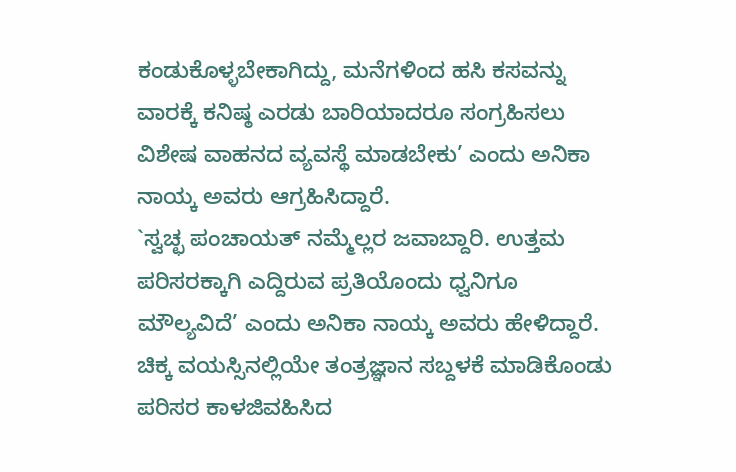ಕಂಡುಕೊಳ್ಳಬೇಕಾಗಿದ್ದು, ಮನೆಗಳಿಂದ ಹಸಿ ಕಸವನ್ನು ವಾರಕ್ಕೆ ಕನಿಷ್ಠ ಎರಡು ಬಾರಿಯಾದರೂ ಸಂಗ್ರಹಿಸಲು ವಿಶೇಷ ವಾಹನದ ವ್ಯವಸ್ಥೆ ಮಾಡಬೇಕು’ ಎಂದು ಅನಿಕಾ ನಾಯ್ಕ ಅವರು ಆಗ್ರಹಿಸಿದ್ದಾರೆ.
`ಸ್ವಚ್ಛ ಪಂಚಾಯತ್ ನಮ್ಮೆಲ್ಲರ ಜವಾಬ್ದಾರಿ. ಉತ್ತಮ ಪರಿಸರಕ್ಕಾಗಿ ಎದ್ದಿರುವ ಪ್ರತಿಯೊಂದು ಧ್ವನಿಗೂ ಮೌಲ್ಯವಿದೆ’ ಎಂದು ಅನಿಕಾ ನಾಯ್ಕ ಅವರು ಹೇಳಿದ್ದಾರೆ. ಚಿಕ್ಕ ವಯಸ್ಸಿನಲ್ಲಿಯೇ ತಂತ್ರಜ್ಞಾನ ಸಬ್ದಳಕೆ ಮಾಡಿಕೊಂಡು ಪರಿಸರ ಕಾಳಜಿವಹಿಸಿದ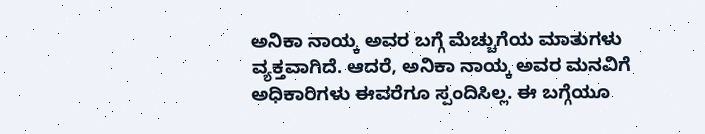ಅನಿಕಾ ನಾಯ್ಕ ಅವರ ಬಗ್ಗೆ ಮೆಚ್ಚುಗೆಯ ಮಾತುಗಳು ವ್ಯಕ್ತವಾಗಿದೆ. ಆದರೆ, ಅನಿಕಾ ನಾಯ್ಕ ಅವರ ಮನವಿಗೆ ಅಧಿಕಾರಿಗಳು ಈವರೆಗೂ ಸ್ಪಂದಿಸಿಲ್ಲ. ಈ ಬಗ್ಗೆಯೂ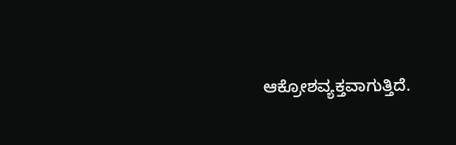ಆಕ್ರೋಶವ್ಯಕ್ತವಾಗುತ್ತಿದೆ.